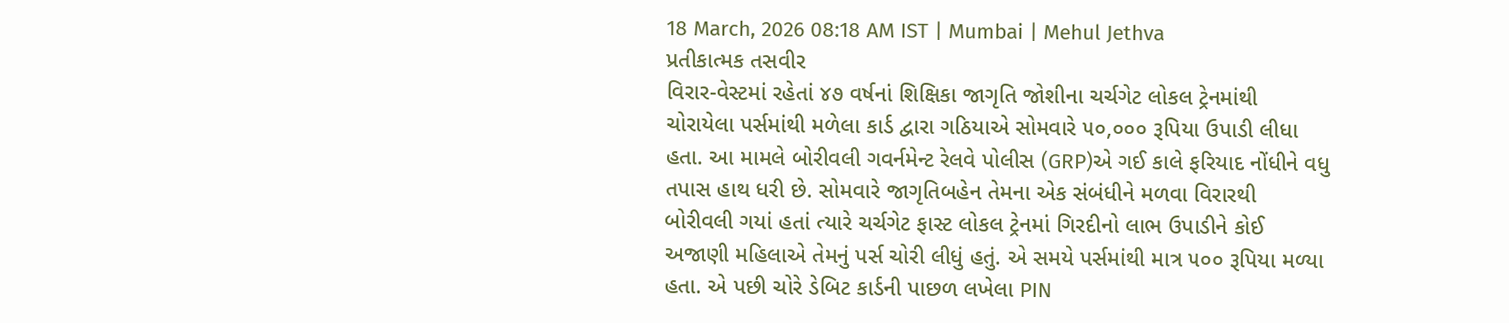18 March, 2026 08:18 AM IST | Mumbai | Mehul Jethva
પ્રતીકાત્મક તસવીર
વિરાર-વેસ્ટમાં રહેતાં ૪૭ વર્ષનાં શિક્ષિકા જાગૃતિ જોશીના ચર્ચગેટ લોકલ ટ્રેનમાંથી ચોરાયેલા પર્સમાંથી મળેલા કાર્ડ દ્વારા ગઠિયાએ સોમવારે ૫૦,૦૦૦ રૂપિયા ઉપાડી લીધા હતા. આ મામલે બોરીવલી ગવર્નમેન્ટ રેલવે પોલીસ (GRP)એ ગઈ કાલે ફરિયાદ નોંધીને વધુ તપાસ હાથ ધરી છે. સોમવારે જાગૃતિબહેન તેમના એક સંબંધીને મળવા વિરારથી બોરીવલી ગયાં હતાં ત્યારે ચર્ચગેટ ફાસ્ટ લોકલ ટ્રેનમાં ગિરદીનો લાભ ઉપાડીને કોઈ અજાણી મહિલાએ તેમનું પર્સ ચોરી લીધું હતું. એ સમયે પર્સમાંથી માત્ર ૫૦૦ રૂપિયા મળ્યા હતા. એ પછી ચોરે ડેબિટ કાર્ડની પાછળ લખેલા PIN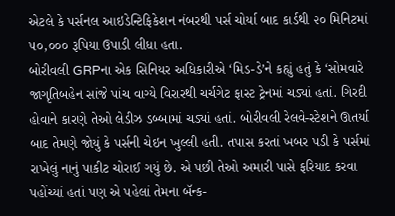એટલે કે પર્સનલ આઇડેન્ટિફિકેશન નંબરથી પર્સ ચોર્યા બાદ કાર્ડથી ૨૦ મિનિટમાં ૫૦,૦૦૦ રૂપિયા ઉપાડી લીધા હતા.
બોરીવલી GRPના એક સિનિયર અધિકારીએ ‘મિડ-ડે’ને કહ્યું હતું કે ‘સોમવારે જાગૃતિબહેન સાંજે પાંચ વાગ્યે વિરારથી ચર્ચગેટ ફાસ્ટ ટ્રેનમાં ચડ્યાં હતાં. ગિરદી હોવાને કારણે તેઓ લેડીઝ ડબ્બામાં ચડ્યાં હતાં. બોરીવલી રેલવે-સ્ટેશને ઊતર્યા બાદ તેમણે જોયું કે પર્સની ચેઇન ખુલ્લી હતી. તપાસ કરતાં ખબર પડી કે પર્સમાં રાખેલું નાનું પાકીટ ચોરાઈ ગયું છે. એ પછી તેઓ અમારી પાસે ફરિયાદ કરવા પહોંચ્યાં હતાં પણ એ પહેલાં તેમના બૅન્ક-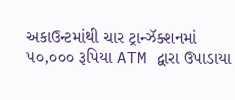અકાઉન્ટમાંથી ચાર ટ્રાન્ઝૅક્શનમાં ૫૦,૦૦૦ રૂપિયા ATM દ્વારા ઉપાડાયા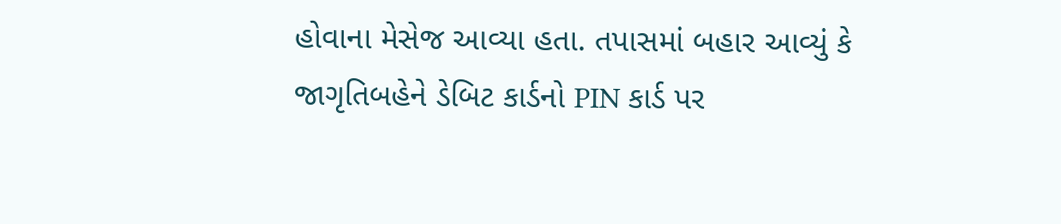હોવાના મેસેજ આવ્યા હતા. તપાસમાં બહાર આવ્યું કે જાગૃતિબહેને ડેબિટ કાર્ડનો PIN કાર્ડ પર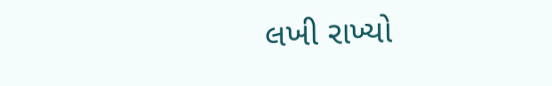લખી રાખ્યો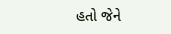હતો જેને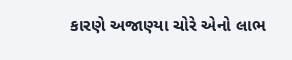કારણે અજાણ્યા ચોરે એનો લાભ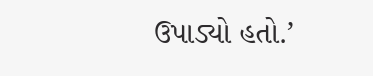ઉપાડ્યો હતો.’